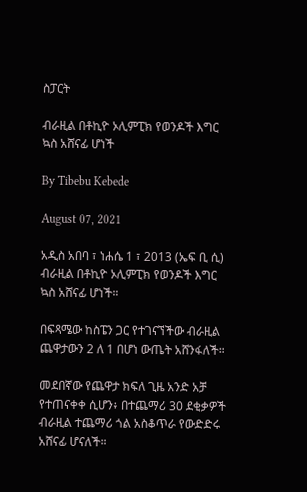ስፓርት

ብራዚል በቶኪዮ ኦሊምፒክ የወንዶች እግር ኳስ አሸናፊ ሆነች

By Tibebu Kebede

August 07, 2021

አዲስ አበባ ፣ ነሐሴ 1 ፣ 2013 (ኤፍ ቢ ሲ) ብራዚል በቶኪዮ ኦሊምፒክ የወንዶች እግር ኳስ አሸናፊ ሆነች።

በፍጻሜው ከስፔን ጋር የተገናኘችው ብራዚል ጨዋታውን 2 ለ 1 በሆነ ውጤት አሸንፋለች።

መደበኛው የጨዋታ ክፍለ ጊዜ አንድ አቻ የተጠናቀቀ ሲሆን፥ በተጨማሪ 30 ደቂቃዎች ብራዚል ተጨማሪ ጎል አስቆጥራ የውድድሩ አሸናፊ ሆናለች።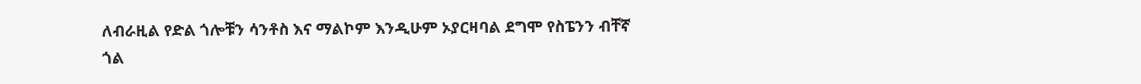ለብራዚል የድል ጎሎቹን ሳንቶስ እና ማልኮም እንዲሁም ኦያርዛባል ደግሞ የስፔንን ብቸኛ ጎል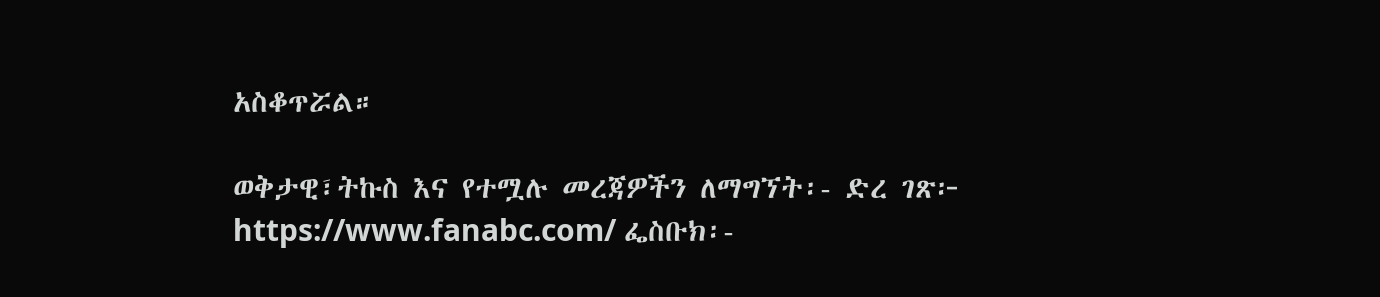አስቆጥሯል።

ወቅታዊ፣ትኩስ እና የተሟሉ መረጃዎችን ለማግኘት፡- ድረ ገጽ፦ https://www.fanabc.com/ ፌስቡክ፡-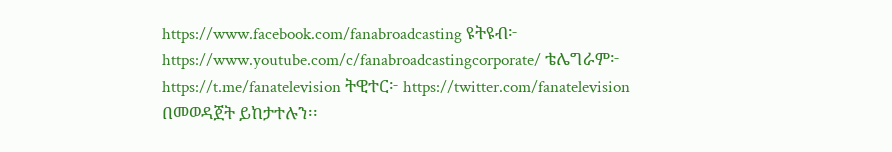https://www.facebook.com/fanabroadcasting ዩትዩብ፦ https://www.youtube.com/c/fanabroadcastingcorporate/ ቴሌግራም፦ https://t.me/fanatelevision ትዊተር፦ https://twitter.com/fanatelevision በመወዳጀት ይከታተሉን፡፡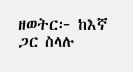ዘወትር፦ ከእኛ ጋር ስላሉ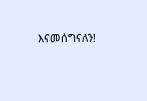እናመሰግናለን!